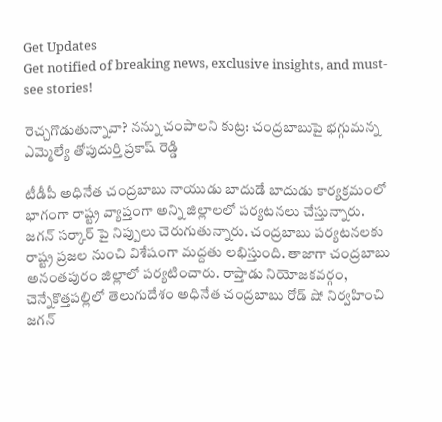Get Updates
Get notified of breaking news, exclusive insights, and must-see stories!

రెచ్చగొడుతున్నావా? నన్ను చంపాలని కుట్ర: చంద్రబాబుపై భగ్గుమన్న ఎమ్మెల్యే తోపుదుర్తి ప్రకాష్ రెడ్డి

టీడీపీ అధినేత చంద్రబాబు నాయుడు బాదుడే బాదుడు కార్యక్రమంలో భాగంగా రాష్ట్ర వ్యాప్తంగా అన్ని జిల్లాలలో పర్యటనలు చేస్తున్నారు. జగన్ సర్కార్ పై నిప్పులు చెరుగుతున్నారు. చంద్రబాబు పర్యటనలకు రాష్ట్ర ప్రజల నుంచి విశేషంగా మద్దతు లభిస్తుంది. తాజాగా చంద్రబాబు అనంతపురం జిల్లాలో పర్యటించారు. రాప్తాడు నియోజకవర్గం, చెన్నేకొత్తపల్లిలో తెలుగుదేశం అధినేత చంద్రబాబు రోడ్ షో నిర్వహించి జగన్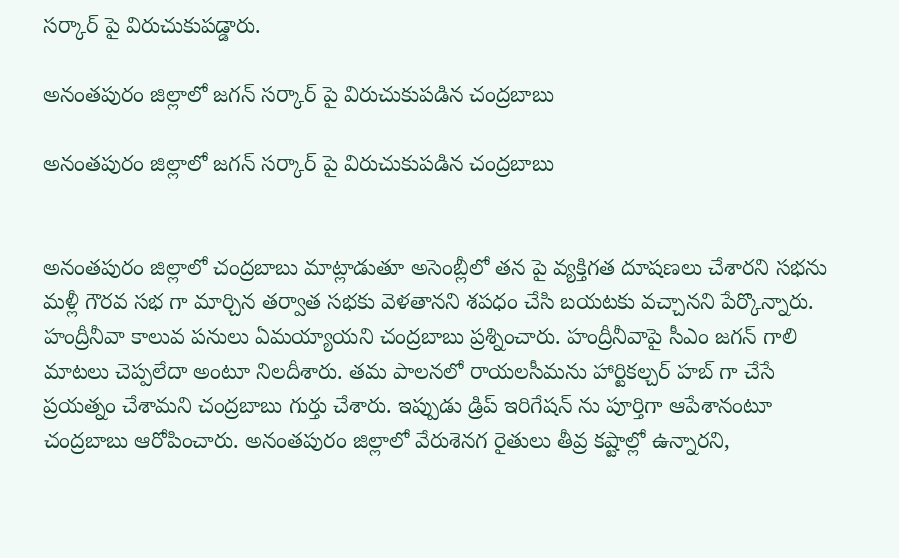సర్కార్ పై విరుచుకుపడ్డారు.

అనంతపురం జిల్లాలో జగన్ సర్కార్ పై విరుచుకుపడిన చంద్రబాబు

అనంతపురం జిల్లాలో జగన్ సర్కార్ పై విరుచుకుపడిన చంద్రబాబు


అనంతపురం జిల్లాలో చంద్రబాబు మాట్లాడుతూ అసెంబ్లీలో తన పై వ్యక్తిగత దూషణలు చేశారని సభను మళ్లీ గౌరవ సభ గా మార్చిన తర్వాత సభకు వెళతానని శపధం చేసి బయటకు వచ్చానని పేర్కొన్నారు. హంద్రీనీవా కాలువ పనులు ఏమయ్యాయని చంద్రబాబు ప్రశ్నించారు. హంద్రీనీవాపై సీఎం జగన్ గాలి మాటలు చెప్పలేదా అంటూ నిలదీశారు. తమ పాలనలో రాయలసీమను హార్టికల్చర్ హబ్ గా చేసే ప్రయత్నం చేశామని చంద్రబాబు గుర్తు చేశారు. ఇప్పుడు డ్రిప్ ఇరిగేషన్ ను పూర్తిగా ఆపేశానంటూ చంద్రబాబు ఆరోపించారు. అనంతపురం జిల్లాలో వేరుశెనగ రైతులు తీవ్ర కష్టాల్లో ఉన్నారని,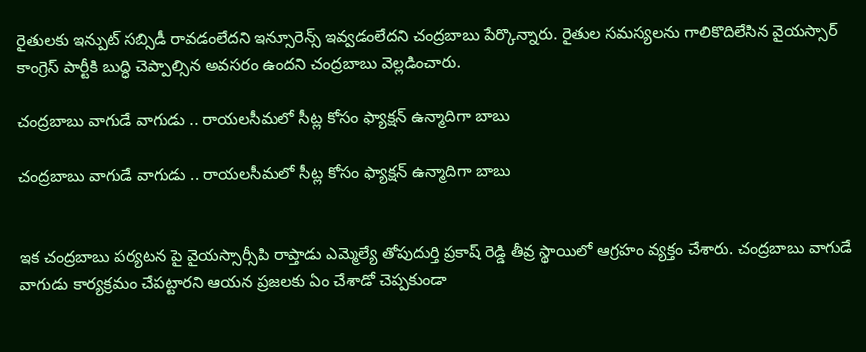రైతులకు ఇన్పుట్ సబ్సిడీ రావడంలేదని ఇన్సూరెన్స్ ఇవ్వడంలేదని చంద్రబాబు పేర్కొన్నారు. రైతుల సమస్యలను గాలికొదిలేసిన వైయస్సార్ కాంగ్రెస్ పార్టీకి బుద్ధి చెప్పాల్సిన అవసరం ఉందని చంద్రబాబు వెల్లడించారు.

చంద్రబాబు వాగుడే వాగుడు .. రాయలసీమలో సీట్ల కోసం ఫ్యాక్షన్ ఉన్మాదిగా బాబు

చంద్రబాబు వాగుడే వాగుడు .. రాయలసీమలో సీట్ల కోసం ఫ్యాక్షన్ ఉన్మాదిగా బాబు


ఇక చంద్రబాబు పర్యటన పై వైయస్సార్సీపి రాప్తాడు ఎమ్మెల్యే తోపుదుర్తి ప్రకాష్ రెడ్డి తీవ్ర స్థాయిలో ఆగ్రహం వ్యక్తం చేశారు. చంద్రబాబు వాగుడే వాగుడు కార్యక్రమం చేపట్టారని ఆయన ప్రజలకు ఏం చేశాడో చెప్పకుండా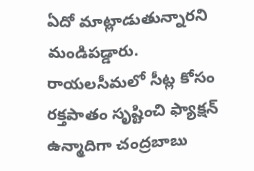ఏదో మాట్లాడుతున్నారని మండిపడ్డారు. రాయలసీమలో సీట్ల కోసం రక్తపాతం సృష్టించి ఫ్యాక్షన్ ఉన్మాదిగా చంద్రబాబు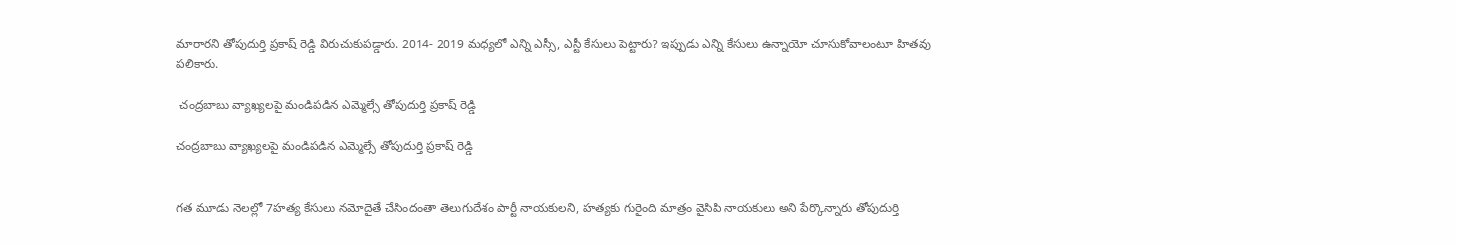మారారని తోపుదుర్తి ప్రకాష్ రెడ్డి విరుచుకుపడ్డారు. 2014- 2019 మధ్యలో ఎన్ని ఎస్సీ, ఎస్టీ కేసులు పెట్టారు? ఇప్పుడు ఎన్ని కేసులు ఉన్నాయో చూసుకోవాలంటూ హితవు పలికారు.

 చంద్రబాబు వ్యాఖ్యలపై మండిపడిన ఎమ్మెల్సే తోపుదుర్తి ప్రకాష్ రెడ్డి

చంద్రబాబు వ్యాఖ్యలపై మండిపడిన ఎమ్మెల్సే తోపుదుర్తి ప్రకాష్ రెడ్డి


గత మూడు నెలల్లో 7హత్య కేసులు నమోదైతే చేసిందంతా తెలుగుదేశం పార్టీ నాయకులని, హత్యకు గురైంది మాత్రం వైసిపి నాయకులు అని పేర్కొన్నారు తోపుదుర్తి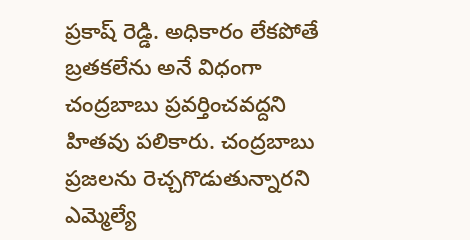ప్రకాష్ రెడ్డి. అధికారం లేకపోతే బ్రతకలేను అనే విధంగా చంద్రబాబు ప్రవర్తించవద్దని హితవు పలికారు. చంద్రబాబు ప్రజలను రెచ్చగొడుతున్నారని ఎమ్మెల్యే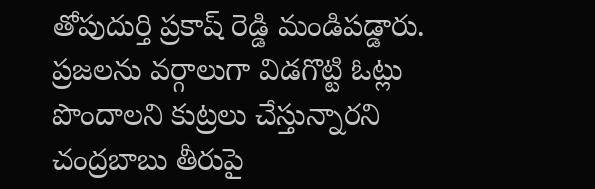తోపుదుర్తి ప్రకాష్ రెడ్డి మండిపడ్డారు. ప్రజలను వర్గాలుగా విడగొట్టి ఓట్లు పొందాలని కుట్రలు చేస్తున్నారని చంద్రబాబు తీరుపై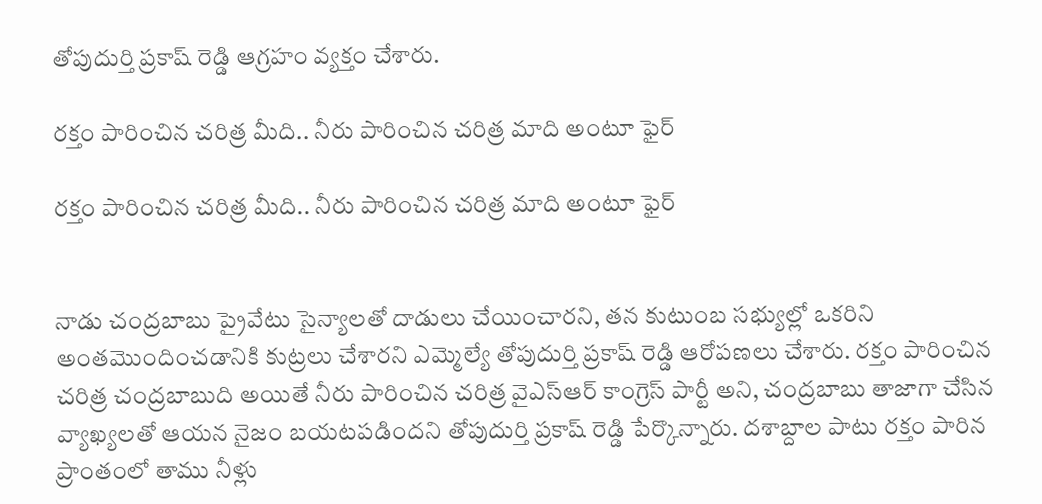తోపుదుర్తి ప్రకాష్ రెడ్డి ఆగ్రహం వ్యక్తం చేశారు.

రక్తం పారించిన చరిత్ర మీది.. నీరు పారించిన చరిత్ర మాది అంటూ ఫైర్

రక్తం పారించిన చరిత్ర మీది.. నీరు పారించిన చరిత్ర మాది అంటూ ఫైర్


నాడు చంద్రబాబు ప్రైవేటు సైన్యాలతో దాడులు చేయించారని, తన కుటుంబ సభ్యుల్లో ఒకరిని అంతమొందించడానికి కుట్రలు చేశారని ఎమ్మెల్యే తోపుదుర్తి ప్రకాష్ రెడ్డి ఆరోపణలు చేశారు. రక్తం పారించిన చరిత్ర చంద్రబాబుది అయితే నీరు పారించిన చరిత్ర వైఎస్ఆర్ కాంగ్రెస్ పార్టీ అని, చంద్రబాబు తాజాగా చేసిన వ్యాఖ్యలతో ఆయన నైజం బయటపడిందని తోపుదుర్తి ప్రకాష్ రెడ్డి పేర్కొన్నారు. దశాబ్దాల పాటు రక్తం పారిన ప్రాంతంలో తాము నీళ్లు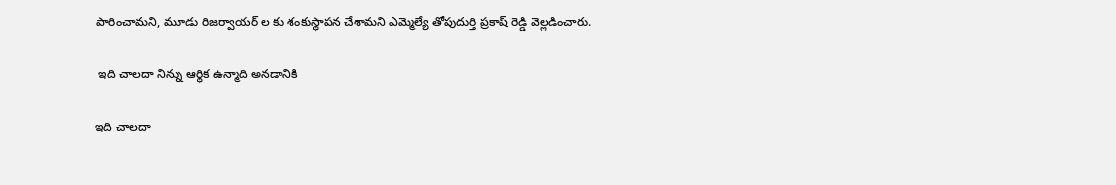పారించామని, మూడు రిజర్వాయర్ ల కు శంకుస్థాపన చేశామని ఎమ్మెల్యే తోపుదుర్తి ప్రకాష్ రెడ్డి వెల్లడించారు.

 ఇది చాలదా నిన్ను ఆర్థిక ఉన్మాది అనడానికి

ఇది చాలదా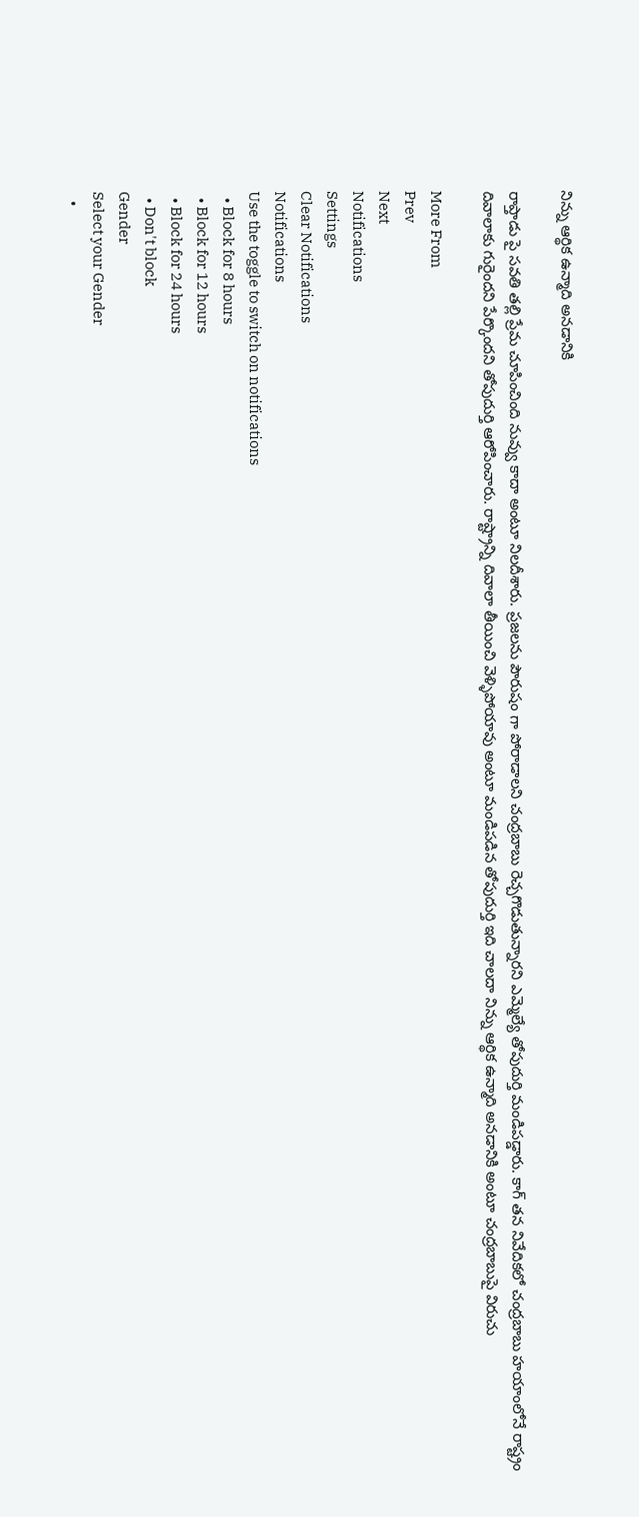నిన్ను ఆర్థిక ఉన్మాది అనడానికి

రాప్తాడు పై సవతి తల్లి ప్రేమ చూపించింది నువ్వు కాదా అంటూ నిలదీశారు. ప్రజలను పౌరుషం గా పోరాడాలని చంద్రబాబు రెచ్చగొడుతున్నారని ఎమ్మెల్యే తోపుదుర్తి మండిపడ్డారు. కాగ్ తన నివేదికలో చంద్రబాబు హయాంలోనే రాష్ట్రం దివాలాకు గురైందని పేర్కొందని తోపుదుర్తి ఆరోపించారు. రాష్ట్రాన్ని దివాలా తీయించి వెళ్ళిపోయావు అంటూ మండిపడిన తోపుదుర్తి ఇది చాలదా నిన్ను ఆర్థిక ఉన్మాది అనడానికి అంటూ చంద్రబాబుపై విరుచు

More From
Prev
Next
Notifications
Settings
Clear Notifications
Notifications
Use the toggle to switch on notifications
  • Block for 8 hours
  • Block for 12 hours
  • Block for 24 hours
  • Don't block
Gender
Select your Gender
  •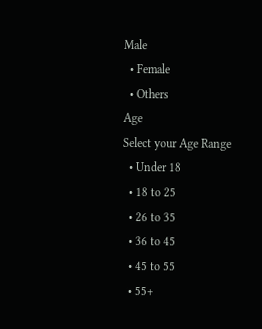Male
  • Female
  • Others
Age
Select your Age Range
  • Under 18
  • 18 to 25
  • 26 to 35
  • 36 to 45
  • 45 to 55
  • 55+